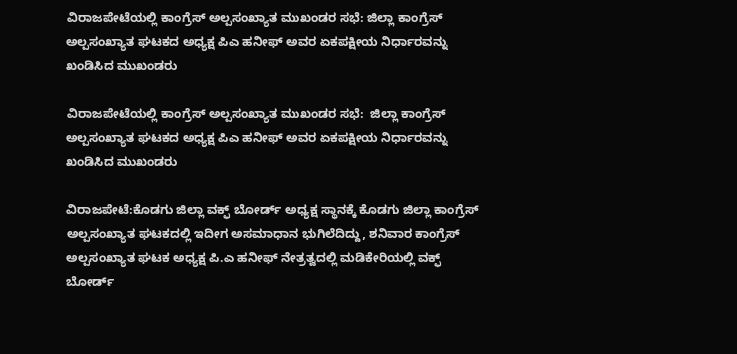ವಿರಾಜಪೇಟೆಯಲ್ಲಿ ಕಾಂಗ್ರೆಸ್ ಅಲ್ಪಸಂಖ್ಯಾತ ಮುಖಂಡರ ಸಭೆ: ಜಿಲ್ಲಾ ಕಾಂಗ್ರೆಸ್ ಅಲ್ಪಸಂಖ್ಯಾತ ಘಟಕದ ಅಧ್ಯಕ್ಷ ಪಿ‌ಎ ಹನೀಫ್ ಅವರ ಏಕಪಕ್ಷೀಯ ನಿರ್ಧಾರವನ್ನು ಖಂಡಿಸಿದ ಮುಖಂಡರು

ವಿರಾಜಪೇಟೆಯಲ್ಲಿ ಕಾಂಗ್ರೆಸ್ ಅಲ್ಪಸಂಖ್ಯಾತ ಮುಖಂಡರ ಸಭೆ:  ಜಿಲ್ಲಾ ಕಾಂಗ್ರೆಸ್ ಅಲ್ಪಸಂಖ್ಯಾತ ಘಟಕದ ಅಧ್ಯಕ್ಷ ಪಿ‌ಎ ಹನೀಫ್ ಅವರ ಏಕಪಕ್ಷೀಯ ನಿರ್ಧಾರವನ್ನು ಖಂಡಿಸಿದ ಮುಖಂಡರು

ವಿರಾಜಪೇಟೆ:ಕೊಡಗು ಜಿಲ್ಲಾ‌ ವಕ್ಫ್ ಬೋರ್ಡ್ ಅಧ್ಯಕ್ಷ ಸ್ಥಾನಕ್ಕೆ ಕೊಡಗು ಜಿಲ್ಲಾ ಕಾಂಗ್ರೆಸ್ ಅಲ್ಪಸಂಖ್ಯಾತ ಘಟಕದಲ್ಲಿ ಇದೀಗ ಅಸಮಾಧಾನ ಭುಗಿಲೆದಿದ್ದು, ಶನಿವಾರ ಕಾಂಗ್ರೆಸ್ ಅಲ್ಪಸಂಖ್ಯಾತ ಘಟಕ ಅಧ್ಯಕ್ಷ ಪಿ.ಎ ಹನೀಫ್ ನೇತ್ರತ್ವದಲ್ಲಿ ಮಡಿಕೇರಿಯಲ್ಲಿ ವಕ್ಫ್ ಬೋರ್ಡ್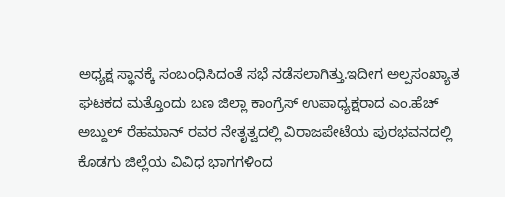ಅಧ್ಯಕ್ಷ ಸ್ಥಾನಕ್ಕೆ ಸಂಬಂಧಿಸಿದಂತೆ ಸಭೆ ನಡೆಸಲಾಗಿತ್ತು.ಇದೀಗ ಅಲ್ಪಸಂಖ್ಯಾತ ಘಟಕದ ಮತ್ತೊಂದು ಬಣ ಜಿಲ್ಲಾ ಕಾಂಗ್ರೆಸ್ ಉಪಾಧ್ಯಕ್ಷರಾದ ಎಂ.ಹೆಚ್ ಅಬ್ದುಲ್ ರೆಹಮಾನ್ ರವರ ನೇತೃತ್ವದಲ್ಲಿ ವಿರಾಜಪೇಟೆಯ ಪುರಭವನದಲ್ಲಿ ಕೊಡಗು ಜಿಲ್ಲೆಯ ವಿವಿಧ ಭಾಗಗಳಿಂದ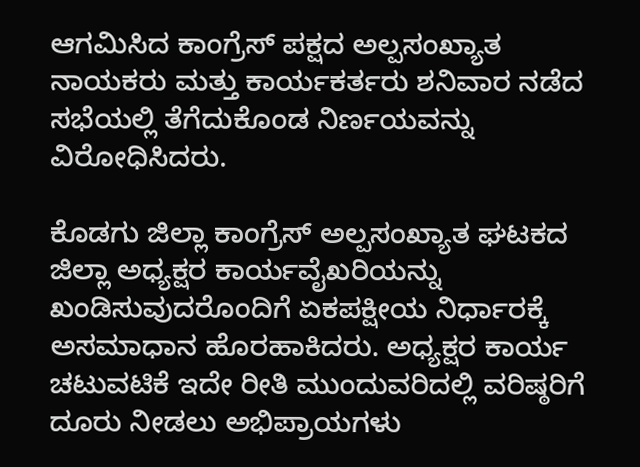ಆಗಮಿಸಿದ ಕಾಂಗ್ರೆಸ್ ಪಕ್ಷದ ಅಲ್ಪಸಂಖ್ಯಾತ ನಾಯಕರು ಮತ್ತು ಕಾರ್ಯಕರ್ತರು ಶನಿವಾರ ನಡೆದ ಸಭೆಯಲ್ಲಿ ತೆಗೆದುಕೊಂಡ ನಿರ್ಣಯವನ್ನು ವಿರೋಧಿಸಿದರು.

ಕೊಡಗು ಜಿಲ್ಲಾ ಕಾಂಗ್ರೆಸ್ ಅಲ್ಪಸಂಖ್ಯಾತ ಘಟಕದ ಜಿಲ್ಲಾ ಅಧ್ಯಕ್ಷರ ಕಾರ್ಯವೈಖರಿಯನ್ನು ಖಂಡಿಸುವುದರೊಂದಿಗೆ ಏಕಪಕ್ಷೀಯ ನಿರ್ಧಾರಕ್ಕೆ ಅಸಮಾಧಾನ ಹೊರಹಾಕಿದರು. ಅಧ್ಯಕ್ಷರ ಕಾರ್ಯ ಚಟುವಟಿಕೆ ಇದೇ ರೀತಿ ಮುಂದುವರಿದಲ್ಲಿ ವರಿಷ್ಠರಿಗೆ ದೂರು ನೀಡಲು ಅಭಿಪ್ರಾಯಗಳು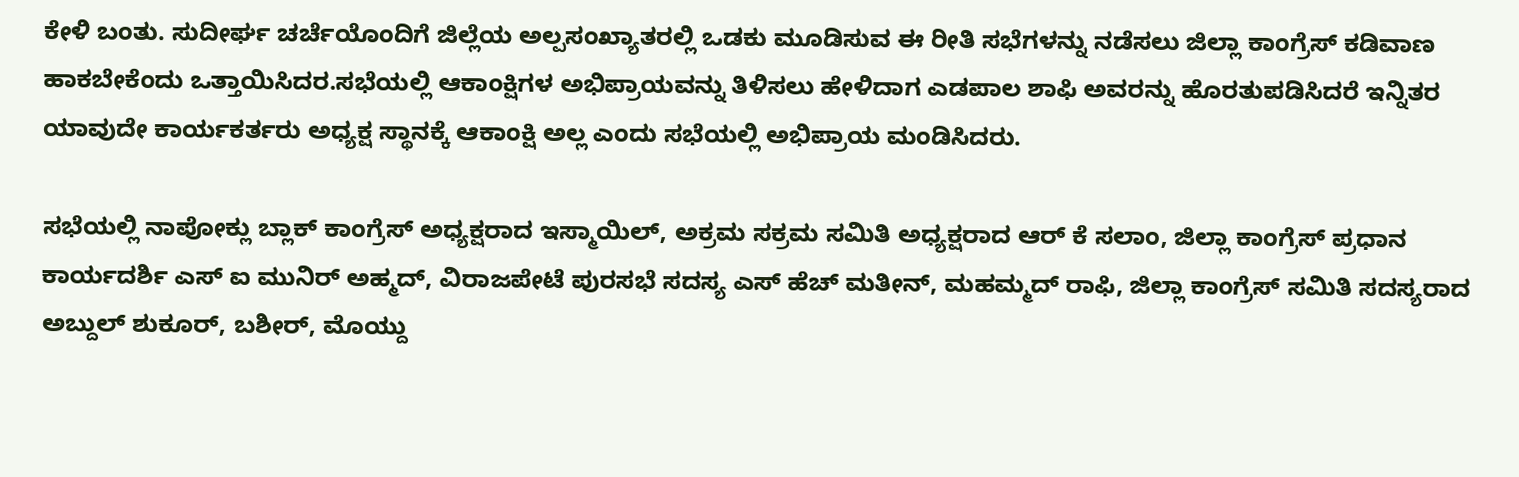ಕೇಳಿ ಬಂತು. ಸುದೀರ್ಘ ಚರ್ಚೆಯೊಂದಿಗೆ ಜಿಲ್ಲೆಯ ಅಲ್ಪಸಂಖ್ಯಾತರಲ್ಲಿ ಒಡಕು ಮೂಡಿಸುವ ಈ ರೀತಿ ಸಭೆಗಳನ್ನು ನಡೆಸಲು ಜಿಲ್ಲಾ ಕಾಂಗ್ರೆಸ್ ಕಡಿವಾಣ ಹಾಕಬೇಕೆಂದು ಒತ್ತಾಯಿಸಿದರ.ಸಭೆಯಲ್ಲಿ ಆಕಾಂಕ್ಷಿಗಳ ಅಭಿಪ್ರಾಯವನ್ನು ತಿಳಿಸಲು ಹೇಳಿದಾಗ ಎಡಪಾಲ ಶಾಫಿ ಅವರನ್ನು ಹೊರತುಪಡಿಸಿದರೆ ಇನ್ನಿತರ ಯಾವುದೇ ಕಾರ್ಯಕರ್ತರು ಅಧ್ಯಕ್ಷ ಸ್ಥಾನಕ್ಕೆ ಆಕಾಂಕ್ಷಿ ಅಲ್ಲ ಎಂದು ಸಭೆಯಲ್ಲಿ ಅಭಿಪ್ರಾಯ ಮಂಡಿಸಿದರು.

ಸಭೆಯಲ್ಲಿ ನಾಪೋಕ್ಲು ಬ್ಲಾಕ್ ಕಾಂಗ್ರೆಸ್ ಅಧ್ಯಕ್ಷರಾದ ಇಸ್ಮಾಯಿಲ್, ಅಕ್ರಮ ಸಕ್ರಮ ಸಮಿತಿ ಅಧ್ಯಕ್ಷರಾದ ಆರ್ ಕೆ ಸಲಾಂ, ಜಿಲ್ಲಾ ಕಾಂಗ್ರೆಸ್ ಪ್ರಧಾನ ಕಾರ್ಯದರ್ಶಿ ಎಸ್ ಐ ಮುನಿರ್ ಅಹ್ಮದ್, ವಿರಾಜಪೇಟೆ ಪುರಸಭೆ ಸದಸ್ಯ ಎಸ್ ಹೆಚ್ ಮತೀನ್, ಮಹಮ್ಮದ್ ರಾಫಿ, ಜಿಲ್ಲಾ ಕಾಂಗ್ರೆಸ್ ಸಮಿತಿ ಸದಸ್ಯರಾದ ಅಬ್ದುಲ್ ಶುಕೂರ್, ಬಶೀರ್, ಮೊಯ್ದು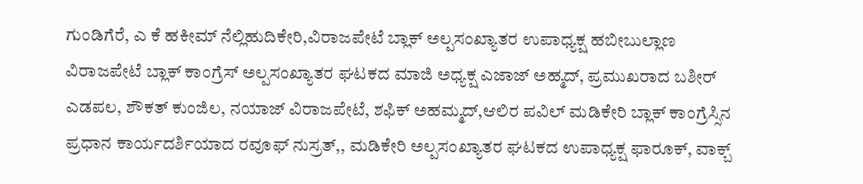ಗುಂಡಿಗೆರೆ, ಎ ಕೆ ಹಕೀಮ್ ನೆಲ್ಲಿಹುದಿಕೇರಿ,ವಿರಾಜಪೇಟೆ ಬ್ಲಾಕ್ ಅಲ್ಪಸಂಖ್ಯಾತರ ಉಪಾಧ್ಯಕ್ಷ ಹಬೀಬುಲ್ಲಾಣ ವಿರಾಜಪೇಟೆ ಬ್ಲಾಕ್ ಕಾಂಗ್ರೆಸ್ ಅಲ್ಪಸಂಖ್ಯಾತರ ಘಟಕದ ಮಾಜಿ ಅಧ್ಯಕ್ಷ ಎಜಾಜ್ ಅಹ್ಮದ್, ಪ್ರಮುಖರಾದ ಬಶೀರ್ ಎಡಪಲ, ಶೌಕತ್ ಕುಂಜಿಲ, ನಯಾಜ್ ವಿರಾಜಪೇಟೆ, ಶಫಿಕ್ ಅಹಮ್ಮದ್,ಆಲಿರ ಪವಿಲ್ ಮಡಿಕೇರಿ ಬ್ಲಾಕ್ ಕಾಂಗ್ರೆಸ್ಸಿನ ಪ್ರಧಾನ ಕಾರ್ಯದರ್ಶಿಯಾದ ರವೂಫ್ ನುಸ್ರತ್,, ಮಡಿಕೇರಿ ಅಲ್ಪಸಂಖ್ಯಾತರ ಘಟಕದ ಉಪಾಧ್ಯಕ್ಷ ಫಾರೂಕ್, ವಾಕ್ಬ್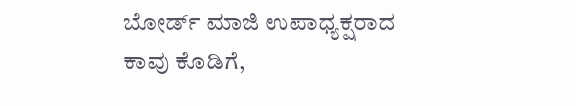ಬೋರ್ಡ್ ಮಾಜಿ ಉಪಾಧ್ಯಕ್ಷರಾದ ಕಾವು ಕೊಡಿಗೆ,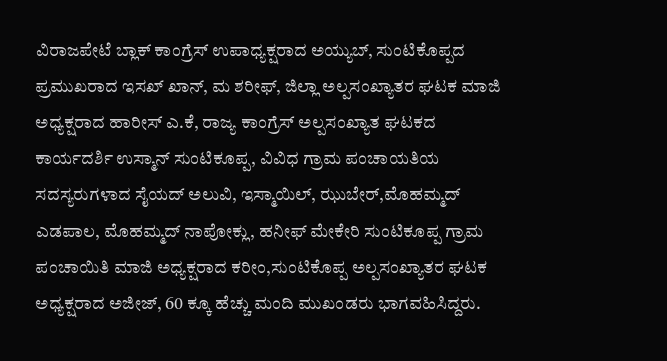ವಿರಾಜಪೇಟೆ ಬ್ಲಾಕ್ ಕಾಂಗ್ರೆಸ್ ಉಪಾಧ್ಯಕ್ಷರಾದ ಅಯ್ಯುಬ್, ಸುಂಟಿಕೊಪ್ಪದ ಪ್ರಮುಖರಾದ ಇಸಖ್ ಖಾನ್, ಮ ಶರೀಫ್, ಜಿಲ್ಲಾ ಅಲ್ಪಸಂಖ್ಯಾತರ ಘಟಕ ಮಾಜಿ ಅಧ್ಯಕ್ಷರಾದ ಹಾರೀಸ್ ಎ.ಕೆ, ರಾಜ್ಯ ಕಾಂಗ್ರೆಸ್ ಅಲ್ಪಸಂಖ್ಯಾತ ಘಟಕದ ಕಾರ್ಯದರ್ಶಿ ಉಸ್ಮಾನ್ ಸುಂಟಿಕೂಪ್ಪ, ವಿವಿಧ ಗ್ರಾಮ ಪಂಚಾಯತಿಯ ಸದಸ್ಯರುಗಳಾದ ಸೈಯದ್ ಅಲುವಿ, ಇಸ್ಮಾಯಿಲ್, ಝುಬೇರ್,ಮೊಹಮ್ಮದ್ ಎಡಪಾಲ, ಮೊಹಮ್ಮದ್ ನಾಪೋಕ್ಲು, ಹನೀಫ್ ಮೇಕೇರಿ ಸುಂಟಿಕೂಪ್ಪ ಗ್ರಾಮ ಪಂಚಾಯಿತಿ ಮಾಜಿ ಅಧ್ಯಕ್ಷರಾದ ಕರೀಂ,ಸುಂಟಿಕೊಪ್ಪ ಅಲ್ಪಸಂಖ್ಯಾತರ ಘಟಕ ಅಧ್ಯಕ್ಷರಾದ ಅಜೀಜ್‌, 60 ಕ್ಕೂ ಹೆಚ್ಚು ಮಂದಿ ಮುಖಂಡರು ಭಾಗವಹಿಸಿದ್ದರು.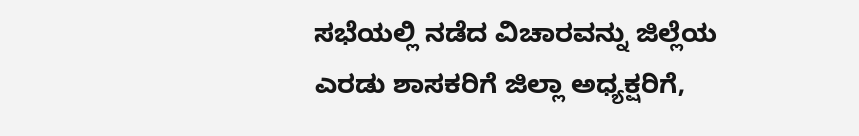ಸಭೆಯಲ್ಲಿ ನಡೆದ ವಿಚಾರವನ್ನು ಜಿಲ್ಲೆಯ ಎರಡು ಶಾಸಕರಿಗೆ ಜಿಲ್ಲಾ ಅಧ್ಯಕ್ಷರಿಗೆ,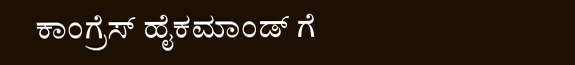ಕಾಂಗ್ರೆಸ್ ಹೈಕಮಾಂಡ್ ಗೆ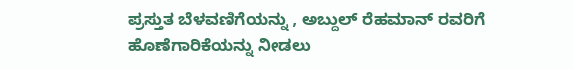ಪ್ರಸ್ತುತ ಬೆಳವಣಿಗೆಯನ್ನು , ಅಬ್ದುಲ್ ರೆಹಮಾನ್ ರವರಿಗೆ ಹೊಣೆಗಾರಿಕೆಯನ್ನು ನೀಡಲು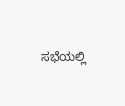ಸಭೆಯಲ್ಲಿ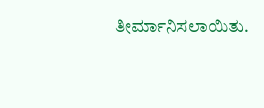ತೀರ್ಮಾನಿಸಲಾಯಿತು.